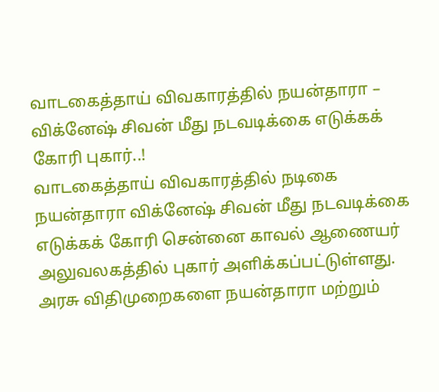வாடகைத்தாய் விவகாரத்தில் நயன்தாரா – விக்னேஷ் சிவன் மீது நடவடிக்கை எடுக்கக் கோரி புகார்..!
வாடகைத்தாய் விவகாரத்தில் நடிகை நயன்தாரா விக்னேஷ் சிவன் மீது நடவடிக்கை எடுக்கக் கோரி சென்னை காவல் ஆணையர் அலுவலகத்தில் புகார் அளிக்கப்பட்டுள்ளது. அரசு விதிமுறைகளை நயன்தாரா மற்றும்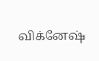விக்னேஷ்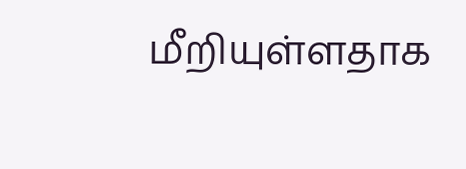மீறியுள்ளதாக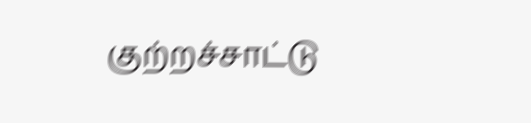குற்றச்சாட்டு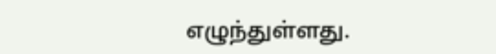எழுந்துள்ளது.